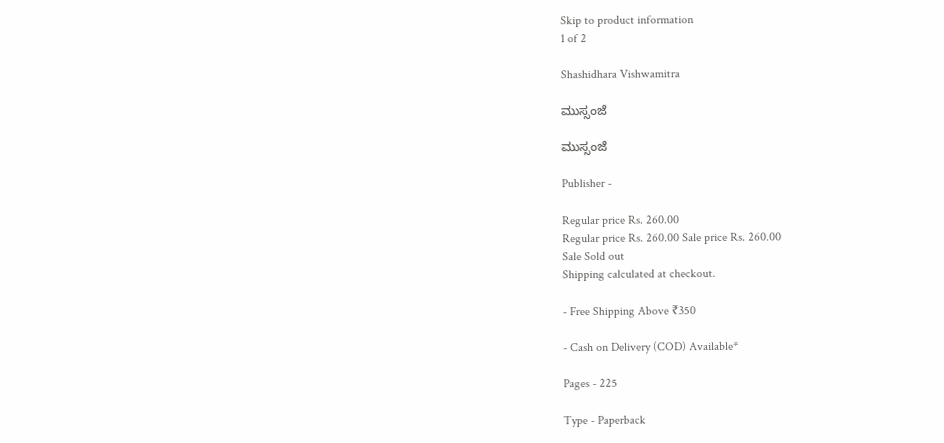Skip to product information
1 of 2

Shashidhara Vishwamitra

ಮುಸ್ಸಂಜೆ

ಮುಸ್ಸಂಜೆ

Publisher -

Regular price Rs. 260.00
Regular price Rs. 260.00 Sale price Rs. 260.00
Sale Sold out
Shipping calculated at checkout.

- Free Shipping Above ₹350

- Cash on Delivery (COD) Available*

Pages - 225

Type - Paperback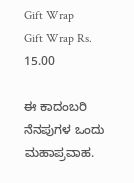Gift Wrap
Gift Wrap Rs. 15.00

ಈ ಕಾದಂಬರಿ ನೆನಪುಗಳ ಒಂದು ಮಹಾಪ್ರವಾಹ.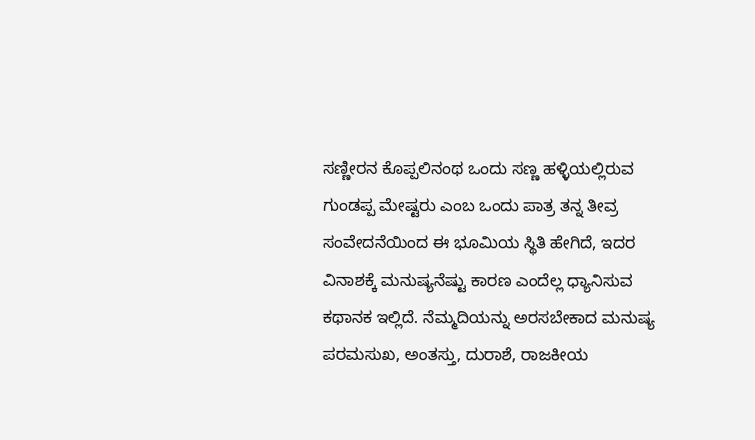ಸಣ್ಣೀರನ ಕೊಪ್ಪಲಿನಂಥ ಒಂದು ಸಣ್ಣ ಹಳ್ಳಿಯಲ್ಲಿರುವ ಗುಂಡಪ್ಪ ಮೇಷ್ಟರು ಎಂಬ ಒಂದು ಪಾತ್ರ ತನ್ನ ತೀವ್ರ ಸಂವೇದನೆಯಿಂದ ಈ ಭೂಮಿಯ ಸ್ಥಿತಿ ಹೇಗಿದೆ, ಇದರ ವಿನಾಶಕ್ಕೆ ಮನುಷ್ಯನೆಷ್ಟು ಕಾರಣ ಎಂದೆಲ್ಲ ಧ್ಯಾನಿಸುವ ಕಥಾನಕ ಇಲ್ಲಿದೆ. ನೆಮ್ಮದಿಯನ್ನು ಅರಸಬೇಕಾದ ಮನುಷ್ಯ ಪರಮಸುಖ, ಅಂತಸ್ತು, ದುರಾಶೆ, ರಾಜಕೀಯ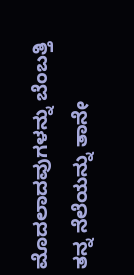ಮೊದಲಾದವುಗಳನ್ನು ಬೆಂಬತ್ತಿ ತನ್ನ ನೆಲೆಯನ್ನು ತಾನೇ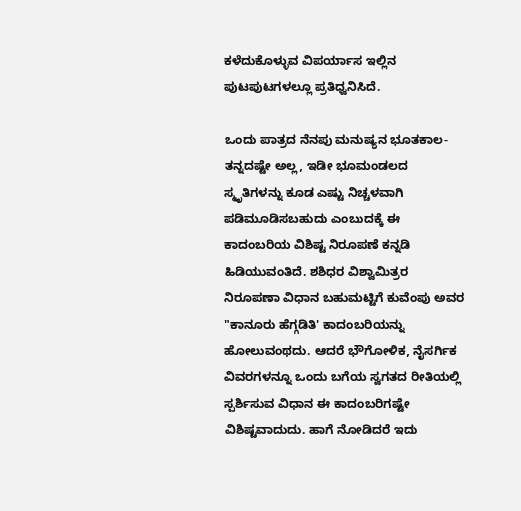ಕಳೆದುಕೊಳ್ಳುವ ವಿಪರ್ಯಾಸ ಇಲ್ಲಿನ ಪುಟಪುಟಗಳಲ್ಲೂ ಪ್ರತಿಧ್ವನಿಸಿದೆ.

ಒಂದು ಪಾತ್ರದ ನೆನಪು ಮನುಷ್ಯನ ಭೂತಕಾಲ- ತನ್ನದಷ್ಟೇ ಅಲ್ಲ, ಇಡೀ ಭೂಮಂಡಲದ ಸ್ಮೃತಿಗಳನ್ನು ಕೂಡ ಎಷ್ಟು ನಿಚ್ಚಳವಾಗಿ ಪಡಿಮೂಡಿಸಬಹುದು ಎಂಬುದಕ್ಕೆ ಈ ಕಾದಂಬರಿಯ ವಿಶಿಷ್ಟ ನಿರೂಪಣೆ ಕನ್ನಡಿ ಹಿಡಿಯುವಂತಿದೆ. ಶಶಿಧರ ವಿಶ್ವಾಮಿತ್ರರ ನಿರೂಪಣಾ ವಿಧಾನ ಬಹುಮಟ್ಟಿಗೆ ಕುವೆಂಪು ಅವರ "ಕಾನೂರು ಹೆಗ್ಗಡಿತಿ' ಕಾದಂಬರಿಯನ್ನು ಹೋಲುವಂಥದು. ಆದರೆ ಭೌಗೋಳಿಕ, ನೈಸರ್ಗಿಕ ವಿವರಗಳನ್ನೂ ಒಂದು ಬಗೆಯ ಸ್ವಗತದ ರೀತಿಯಲ್ಲಿ ಸ್ಪರ್ಶಿಸುವ ವಿಧಾನ ಈ ಕಾದಂಬರಿಗಷ್ಟೇ ವಿಶಿಷ್ಟವಾದುದು. ಹಾಗೆ ನೋಡಿದರೆ ಇದು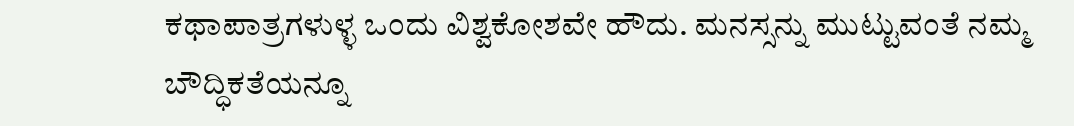ಕಥಾಪಾತ್ರಗಳುಳ್ಳ ಒಂದು ವಿಶ್ವಕೋಶವೇ ಹೌದು. ಮನಸ್ಸನ್ನು ಮುಟ್ಟುವಂತೆ ನಮ್ಮ ಬೌದ್ಧಿಕತೆಯನ್ನೂ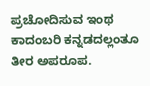ಪ್ರಚೋದಿಸುವ ಇಂಥ ಕಾದಂಬರಿ ಕನ್ನಡದಲ್ಲಂತೂ ತೀರ ಅಪರೂಪ.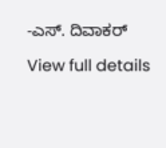-ಎಸ್. ದಿವಾಕರ್

View full details